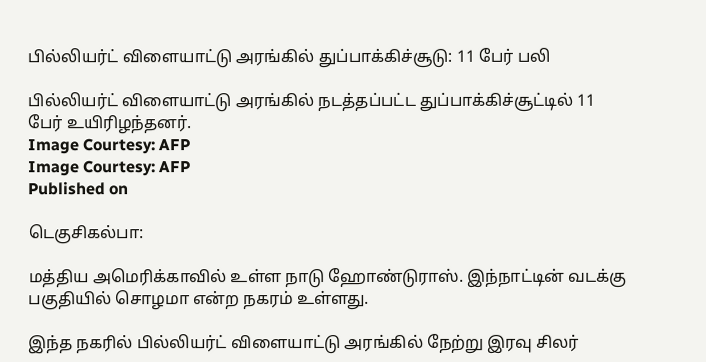பில்லியர்ட் விளையாட்டு அரங்கில் துப்பாக்கிச்சூடு: 11 பேர் பலி

பில்லியர்ட் விளையாட்டு அரங்கில் நடத்தப்பட்ட துப்பாக்கிச்சூட்டில் 11 பேர் உயிரிழந்தனர்.
Image Courtesy: AFP
Image Courtesy: AFP
Published on

டெகுசிகல்பா:

மத்திய அமெரிக்காவில் உள்ள நாடு ஹோண்டுராஸ். இந்நாட்டின் வடக்கு பகுதியில் சொழமா என்ற நகரம் உள்ளது.

இந்த நகரில் பில்லியர்ட் விளையாட்டு அரங்கில் நேற்று இரவு சிலர்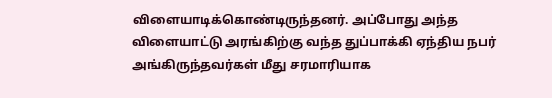விளையாடிக்கொண்டிருந்தனர். அப்போது அந்த விளையாட்டு அரங்கிற்கு வந்த துப்பாக்கி ஏந்திய நபர் அங்கிருந்தவர்கள் மீது சரமாரியாக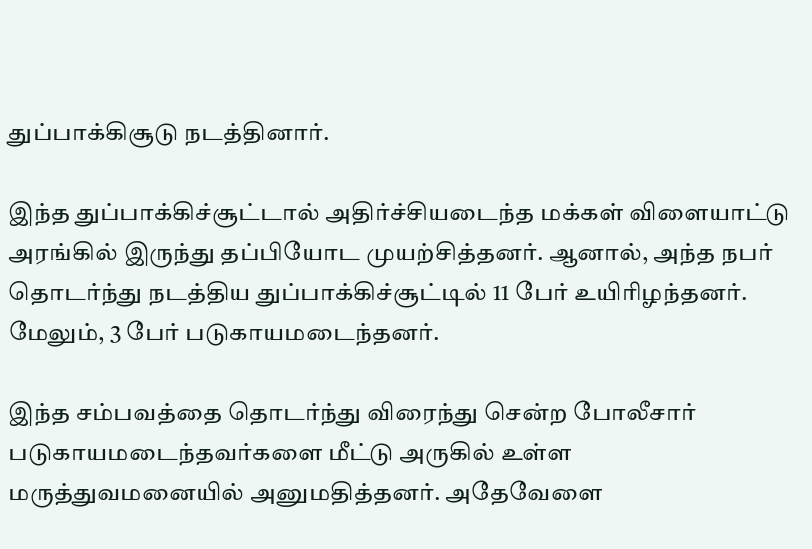துப்பாக்கிசூடு நடத்தினார்.

இந்த துப்பாக்கிச்சூட்டால் அதிர்ச்சியடைந்த மக்கள் விளையாட்டு அரங்கில் இருந்து தப்பியோட முயற்சித்தனர். ஆனால், அந்த நபர் தொடர்ந்து நடத்திய துப்பாக்கிச்சூட்டில் 11 பேர் உயிரிழந்தனர். மேலும், 3 பேர் படுகாயமடைந்தனர்.

இந்த சம்பவத்தை தொடர்ந்து விரைந்து சென்ற போலீசார் படுகாயமடைந்தவர்களை மீட்டு அருகில் உள்ள மருத்துவமனையில் அனுமதித்தனர். அதேவேளை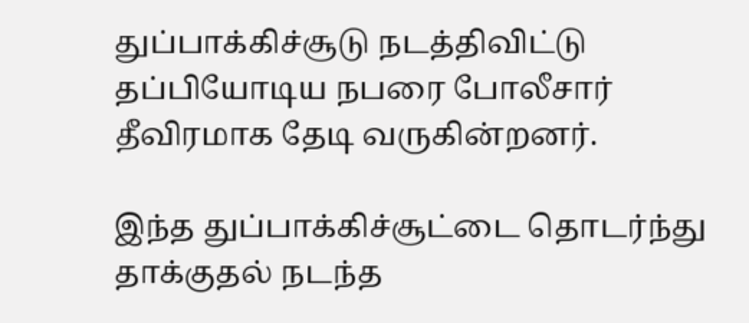துப்பாக்கிச்சூடு நடத்திவிட்டு தப்பியோடிய நபரை போலீசார் தீவிரமாக தேடி வருகின்றனர்.

இந்த துப்பாக்கிச்சூட்டை தொடர்ந்து தாக்குதல் நடந்த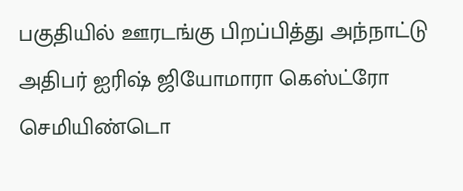பகுதியில் ஊரடங்கு பிறப்பித்து அந்நாட்டு அதிபர் ஐரிஷ் ஜியோமாரா கெஸ்ட்ரோ செமியிண்டொ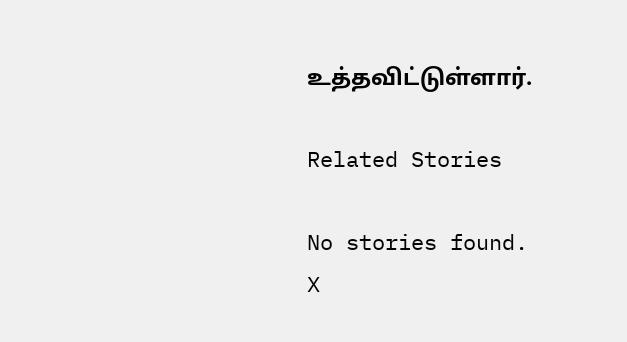உத்தவிட்டுள்ளார்.

Related Stories

No stories found.
X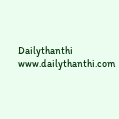Dailythanthi
www.dailythanthi.com